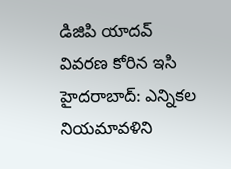డిజిపి యాదవ్ వివరణ కోరిన ఇసి
హైదరాబాద్: ఎన్నికల నియమావళిని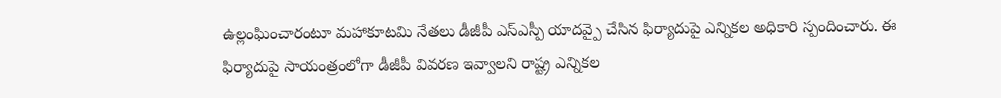ఉల్లంఘించారంటూ మహాకూటమి నేతలు డీజీపీ ఎస్ఎస్పీ యాదవ్పై చేసిన ఫిర్యాదుపై ఎన్నికల అధికారి స్పందించారు. ఈ ఫిర్యాదుపై సాయంత్రంలోగా డీజీపీ వివరణ ఇవ్వాలని రాష్ట్ర ఎన్నికల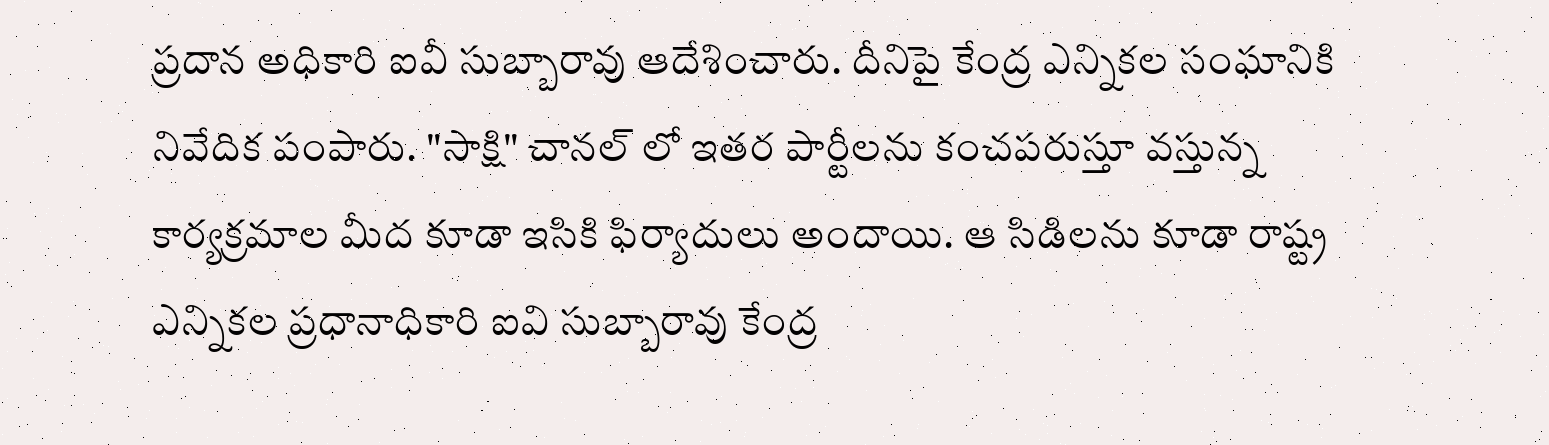ప్రదాన అధికారి ఐవీ సుబ్బారావు ఆదేశించారు. దీనిపై కేంద్ర ఎన్నికల సంఘానికి నివేదిక పంపారు. "సాక్షి" చానల్ లో ఇతర పార్టీలను కంచపరుస్తూ వస్తున్న కార్యక్రమాల మీద కూడా ఇసికి ఫిర్యాదులు అందాయి. ఆ సిడిలను కూడా రాష్ట్ర ఎన్నికల ప్రధానాధికారి ఐవి సుబ్బారావు కేంద్ర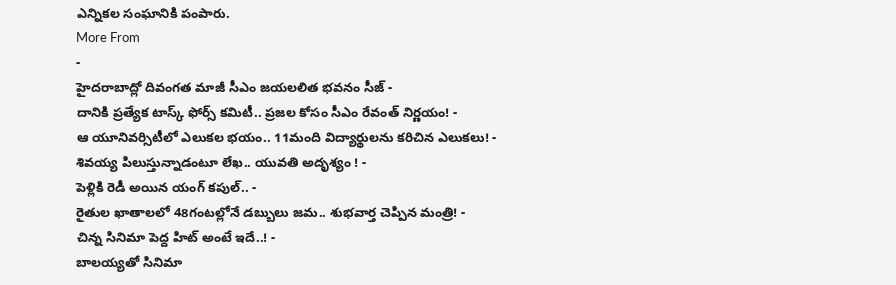ఎన్నికల సంఘానికి పంపారు.
More From
-
హైదరాబాద్లో దివంగత మాజీ సీఎం జయలలిత భవనం సీజ్ -
దానికి ప్రత్యేక టాస్క్ ఫోర్స్ కమిటీ.. ప్రజల కోసం సీఎం రేవంత్ నిర్ణయం! -
ఆ యూనివర్సిటీలో ఎలుకల భయం.. 11మంది విద్యార్థులను కరిచిన ఎలుకలు! -
శివయ్య పిలుస్తున్నాడంటూ లేఖ.. యువతి అదృశ్యం ! -
పెళ్లికి రెడీ అయిన యంగ్ కపుల్.. -
రైతుల ఖాతాలలో 48గంటల్లోనే డబ్బులు జమ.. శుభవార్త చెప్పిన మంత్రి! -
చిన్న సినిమా పెద్ద హిట్ అంటే ఇదే..! -
బాలయ్యతో సినిమా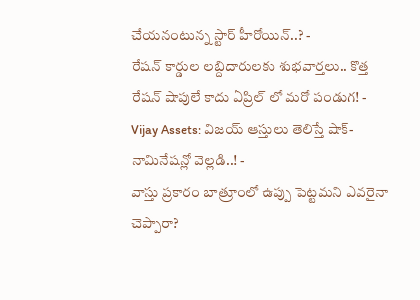చేయనంటున్న స్టార్ హీరోయిన్..? -
రేషన్ కార్డుల లబ్దిదారులకు శుభవార్తలు.. కొత్త రేషన్ షాపులే కాదు ఏప్రిల్ లో మరో పండుగ! -
Vijay Assets: విజయ్ ఆస్తులు తెలిస్తే షాక్- నామినేషన్లో వెల్లడి..! -
వాస్తు ప్రకారం బాత్రూంలో ఉప్పు పెట్టమని ఎవరైనా చెప్పారా?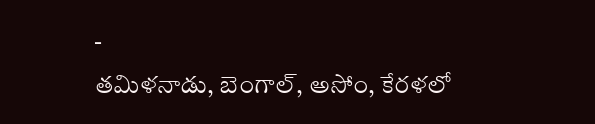-
తమిళనాడు, బెంగాల్, అసోం, కేరళలో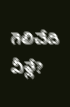గెలిచేది వీళ్లే?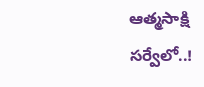ఆత్మసాక్షి సర్వేలో..!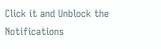Click it and Unblock the Notifications